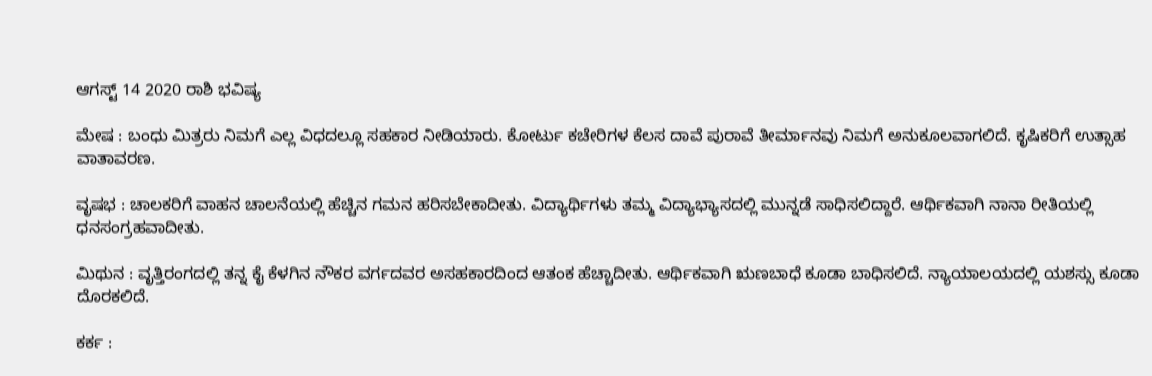ಆಗಸ್ಟ್ 14 2020 ರಾಶಿ ಭವಿಷ್ಯ

ಮೇಷ : ಬಂಧು ಮಿತ್ರರು ನಿಮಗೆ ಎಲ್ಲ ವಿಧದಲ್ಲೂ ಸಹಕಾರ ನೀಡಿಯಾರು. ಕೋರ್ಟು ಕಚೇರಿಗಳ ಕೆಲಸ ದಾವೆ ಪುರಾವೆ ತೀರ್ಮಾನವು ನಿಮಗೆ ಅನುಕೂಲವಾಗಲಿದೆ. ಕೃಷಿಕರಿಗೆ ಉತ್ಸಾಹ ವಾತಾವರಣ.

ವೃಷಭ : ಚಾಲಕರಿಗೆ ವಾಹನ ಚಾಲನೆಯಲ್ಲಿ ಹೆಚ್ಚಿನ ಗಮನ ಹರಿಸಬೇಕಾದೀತು. ವಿದ್ಯಾರ್ಥಿಗಳು ತಮ್ಮ ವಿದ್ಯಾಭ್ಯಾಸದಲ್ಲಿ ಮುನ್ನಡೆ ಸಾಧಿಸಲಿದ್ದಾರೆ. ಆರ್ಥಿಕವಾಗಿ ನಾನಾ ರೀತಿಯಲ್ಲಿ ಧನಸಂಗ್ರಹವಾದೀತು.

ಮಿಥುನ : ವೃತ್ತಿರಂಗದಲ್ಲಿ ತನ್ನ ಕೈ ಕೆಳಗಿನ ನೌಕರ ವರ್ಗದವರ ಅಸಹಕಾರದಿಂದ ಆತಂಕ ಹೆಚ್ಚಾದೀತು. ಆರ್ಥಿಕವಾಗಿ ಋಣಬಾಧೆ ಕೂಡಾ ಬಾಧಿಸಲಿದೆ. ನ್ಯಾಯಾಲಯದಲ್ಲಿ ಯಶಸ್ಸು ಕೂಡಾ ದೊರಕಲಿದೆ.

ಕರ್ಕ :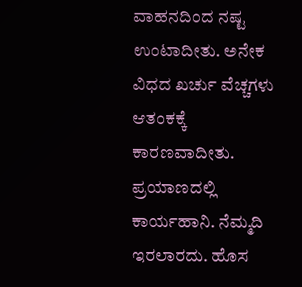ವಾಹನದಿಂದ ನಷ್ಟ ಉಂಟಾದೀತು. ಅನೇಕ ವಿಧದ ಖರ್ಚು ವೆಚ್ಚಗಳು ಆತಂಕಕ್ಕೆ ಕಾರಣವಾದೀತು. ಪ್ರಯಾಣದಲ್ಲಿ ಕಾರ್ಯಹಾನಿ. ನೆಮ್ಮದಿ ಇರಲಾರದು. ಹೊಸ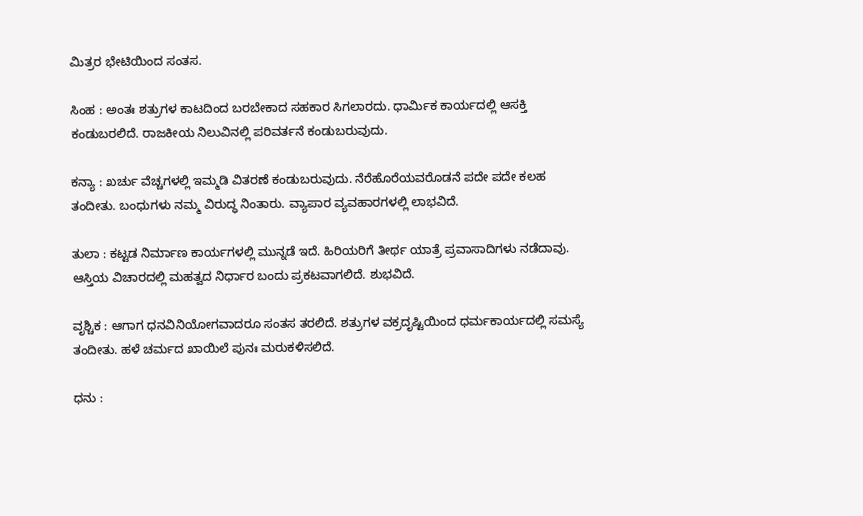ಮಿತ್ರರ ಭೇಟಿಯಿಂದ ಸಂತಸ.

ಸಿಂಹ : ಅಂತಃ ಶತ್ರುಗಳ ಕಾಟದಿಂದ ಬರಬೇಕಾದ ಸಹಕಾರ ಸಿಗಲಾರದು. ಧಾರ್ಮಿಕ ಕಾರ್ಯದಲ್ಲಿ ಆಸಕ್ತಿ ಕಂಡುಬರಲಿದೆ. ರಾಜಕೀಯ ನಿಲುವಿನಲ್ಲಿ ಪರಿವರ್ತನೆ ಕಂಡುಬರುವುದು.

ಕನ್ಯಾ : ಖರ್ಚು ವೆಚ್ಚಗಳಲ್ಲಿ ಇಮ್ಮಡಿ ವಿತರಣೆ ಕಂಡುಬರುವುದು. ನೆರೆಹೊರೆಯವರೊಡನೆ ಪದೇ ಪದೇ ಕಲಹ ತಂದೀತು. ಬಂಧುಗಳು ನಮ್ಮ ವಿರುದ್ಧ ನಿಂತಾರು. ವ್ಯಾಪಾರ ವ್ಯವಹಾರಗಳಲ್ಲಿ ಲಾಭವಿದೆ.

ತುಲಾ : ಕಟ್ಟಡ ನಿರ್ಮಾಣ ಕಾರ್ಯಗಳಲ್ಲಿ ಮುನ್ನಡೆ ಇದೆ. ಹಿರಿಯರಿಗೆ ತೀರ್ಥ ಯಾತ್ರೆ ಪ್ರವಾಸಾದಿಗಳು ನಡೆದಾವು. ಆಸ್ತಿಯ ವಿಚಾರದಲ್ಲಿ ಮಹತ್ವದ ನಿರ್ಧಾರ ಬಂದು ಪ್ರಕಟವಾಗಲಿದೆ. ಶುಭವಿದೆ.

ವೃಶ್ಚಿಕ : ಆಗಾಗ ಧನವಿನಿಯೋಗವಾದರೂ ಸಂತಸ ತರಲಿದೆ. ಶತ್ರುಗಳ ವಕ್ರದೃಷ್ಟಿಯಿಂದ ಧರ್ಮಕಾರ್ಯದಲ್ಲಿ ಸಮಸ್ಯೆ ತಂದೀತು. ಹಳೆ ಚರ್ಮದ ಖಾಯಿಲೆ ಪುನಃ ಮರುಕಳಿಸಲಿದೆ.

ಧನು :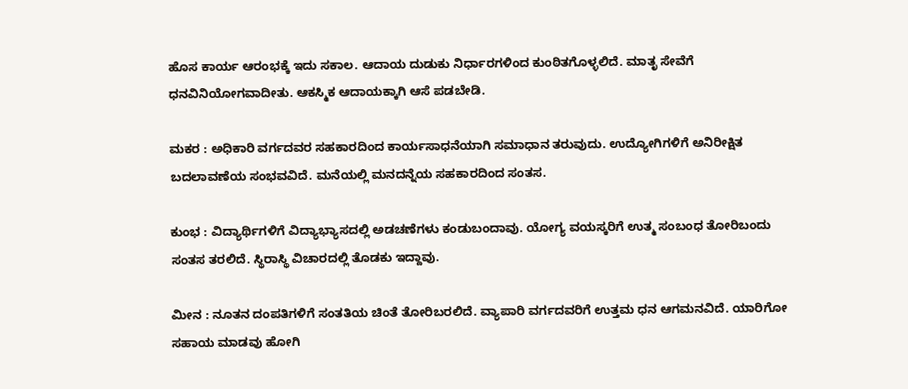ಹೊಸ ಕಾರ್ಯ ಆರಂಭಕ್ಕೆ ಇದು ಸಕಾಲ. ಆದಾಯ ದುಡುಕು ನಿರ್ಧಾರಗಳಿಂದ ಕುಂಠಿತಗೊಳ್ಳಲಿದೆ. ಮಾತೃ ಸೇವೆಗೆ ಧನವಿನಿಯೋಗವಾದೀತು. ಆಕಸ್ಮಿಕ ಆದಾಯಕ್ಕಾಗಿ ಆಸೆ ಪಡಬೇಡಿ.

ಮಕರ : ಅಧಿಕಾರಿ ವರ್ಗದವರ ಸಹಕಾರದಿಂದ ಕಾರ್ಯಸಾಧನೆಯಾಗಿ ಸಮಾಧಾನ ತರುವುದು. ಉದ್ಯೋಗಿಗಳಿಗೆ ಅನಿರೀಕ್ಷಿತ ಬದಲಾವಣೆಯ ಸಂಭವವಿದೆ. ಮನೆಯಲ್ಲಿ ಮನದನ್ನೆಯ ಸಹಕಾರದಿಂದ ಸಂತಸ.

ಕುಂಭ : ವಿದ್ಯಾರ್ಥಿಗಳಿಗೆ ವಿದ್ಯಾಭ್ಯಾಸದಲ್ಲಿ ಅಡಚಣೆಗಳು ಕಂಡುಬಂದಾವು. ಯೋಗ್ಯ ವಯಸ್ಕರಿಗೆ ಉತ್ಮ ಸಂಬಂಧ ತೋರಿಬಂದು ಸಂತಸ ತರಲಿದೆ. ಸ್ಥಿರಾಸ್ಥಿ ವಿಚಾರದಲ್ಲಿ ತೊಡಕು ಇದ್ದಾವು.

ಮೀನ : ನೂತನ ದಂಪತಿಗಳಿಗೆ ಸಂತತಿಯ ಚಿಂತೆ ತೋರಿಬರಲಿದೆ. ವ್ಯಾಪಾರಿ ವರ್ಗದವರಿಗೆ ಉತ್ತಮ ಧನ ಆಗಮನವಿದೆ. ಯಾರಿಗೋ ಸಹಾಯ ಮಾಡವು ಹೋಗಿ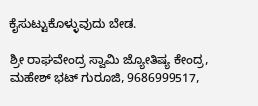ಕೈಸುಟ್ಟುಕೊಳ್ಳುವುದು ಬೇಡ.

ಶ್ರೀ ರಾಘವೇಂದ್ರ ಸ್ವಾಮಿ ಜ್ಯೋತಿಷ್ಯ ಕೇಂದ್ರ, ಮಹೇಶ್ ಭಟ್ ಗುರೂಜಿ, 9686999517,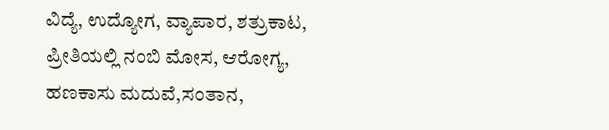ವಿದ್ಯೆ, ಉದ್ಯೋಗ, ವ್ಯಾಪಾರ, ಶತ್ರುಕಾಟ, ಪ್ರೀತಿಯಲ್ಲಿ ನಂಬಿ ಮೋಸ, ಆರೋಗ್ಯ, ಹಣಕಾಸು ಮದುವೆ,ಸಂತಾನ,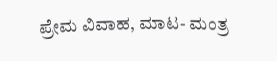ಪ್ರೇಮ ವಿವಾಹ, ಮಾಟ- ಮಂತ್ರ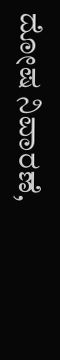ದೋಷ ನಿವಾರಣೆ,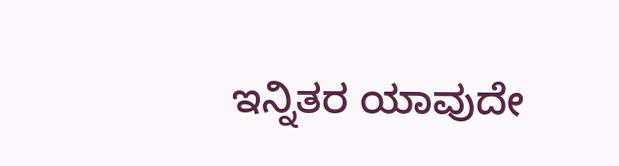ಇನ್ನಿತರ ಯಾವುದೇ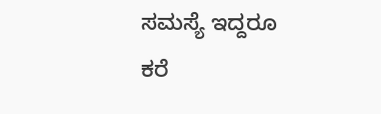ಸಮಸ್ಯೆ ಇದ್ದರೂ ಕರೆ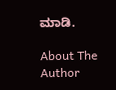ಮಾಡಿ.

About The Author